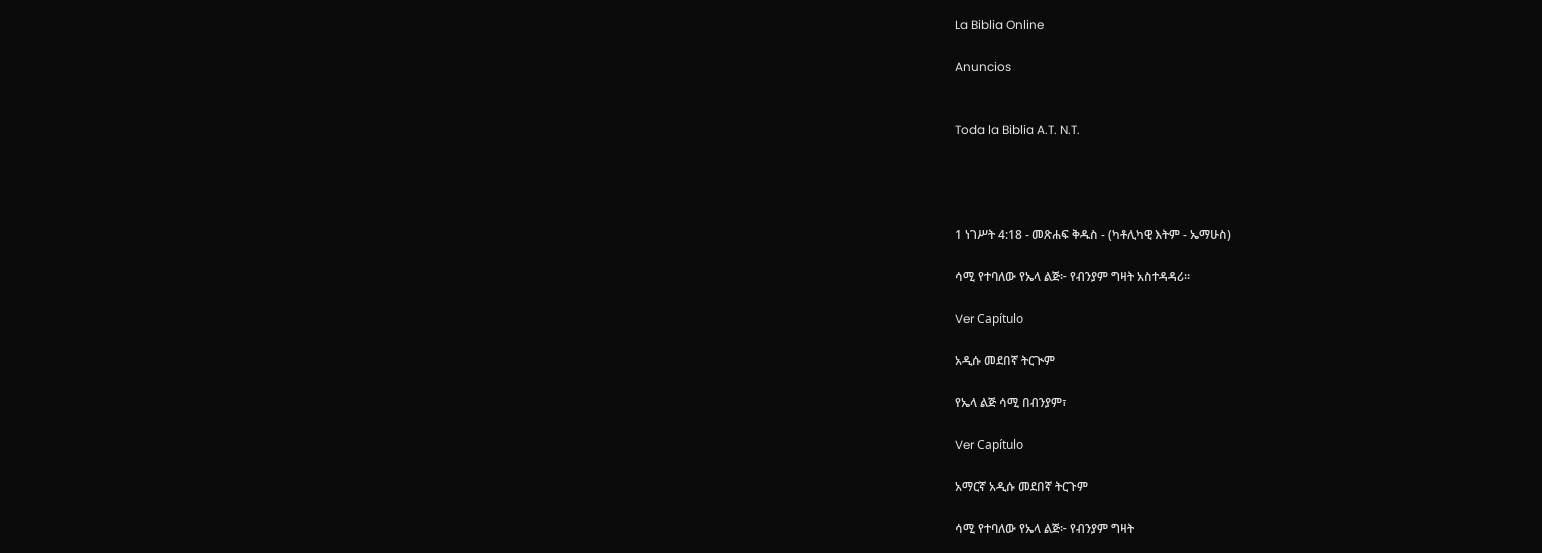La Biblia Online

Anuncios


Toda la Biblia A.T. N.T.




1 ነገሥት 4:18 - መጽሐፍ ቅዱስ - (ካቶሊካዊ እትም - ኤማሁስ)

ሳሚ የተባለው የኤላ ልጅ፦ የብንያም ግዛት አስተዳዳሪ።

Ver Capítulo

አዲሱ መደበኛ ትርጒም

የኤላ ልጅ ሳሚ በብንያም፣

Ver Capítulo

አማርኛ አዲሱ መደበኛ ትርጉም

ሳሚ የተባለው የኤላ ልጅ፦ የብንያም ግዛት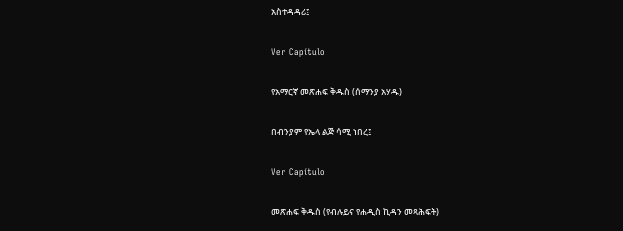አስተዳዳሪ፤

Ver Capítulo

የአማርኛ መጽሐፍ ቅዱስ (ሰማንያ አሃዱ)

በብንያም የኤላ ልጅ ሳሚ ነበረ፤

Ver Capítulo

መጽሐፍ ቅዱስ (የብሉይና የሐዲስ ኪዳን መጻሕፍት)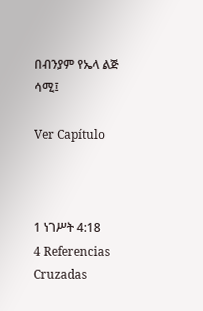በብንያም የኤላ ልጅ ሳሚ፤

Ver Capítulo



1 ነገሥት 4:18
4 Referencias Cruzadas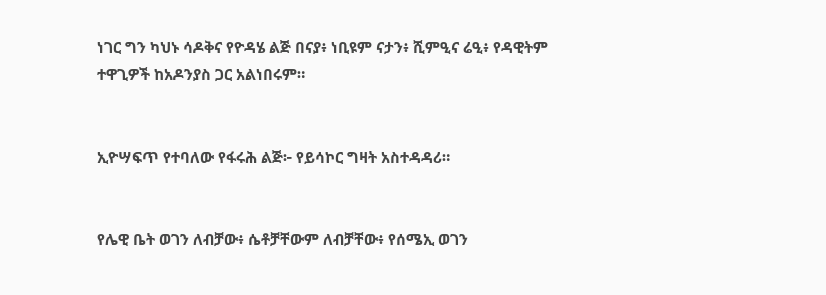ነገር ግን ካህኑ ሳዶቅና የዮዳሄ ልጅ በናያ፥ ነቢዩም ናታን፥ ሺምዒና ሬዒ፥ የዳዊትም ተዋጊዎች ከአዶንያስ ጋር አልነበሩም።


ኢዮሣፍጥ የተባለው የፋሩሕ ልጅ፦ የይሳኮር ግዛት አስተዳዳሪ።


የሌዊ ቤት ወገን ለብቻው፥ ሴቶቻቸውም ለብቻቸው፥ የሰሜኢ ወገን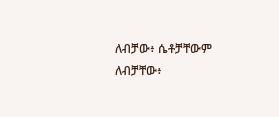ለብቻው፥ ሴቶቻቸውም ለብቻቸው፥